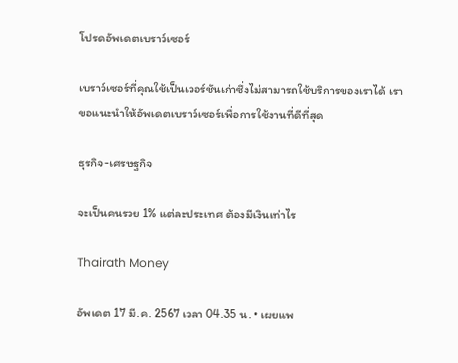โปรดอัพเดตเบราว์เซอร์

เบราว์เซอร์ที่คุณใช้เป็นเวอร์ชันเก่าซึ่งไม่สามารถใช้บริการของเราได้ เราขอแนะนำให้อัพเดตเบราว์เซอร์เพื่อการใช้งานที่ดีที่สุด

ธุรกิจ-เศรษฐกิจ

จะเป็นคนรวย 1% แต่ละประเทศ ต้องมีเงินเท่าไร

Thairath Money

อัพเดต 17 มี.ค. 2567 เวลา 04.35 น. • เผยแพ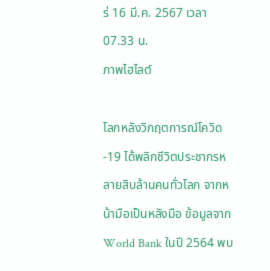ร่ 16 มี.ค. 2567 เวลา 07.33 น.
ภาพไฮไลต์

โลกหลังวิกฤตการณ์โควิด-19 ได้พลิกชีวิตประชากรหลายสิบล้านคนทั่วโลก จากหน้ามือเป็นหลังมือ ข้อมูลจาก World Bank ในปี 2564 พบ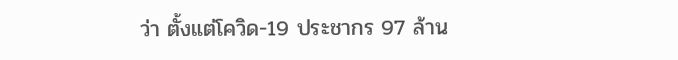ว่า ตั้งแต่โควิด-19 ประชากร 97 ล้าน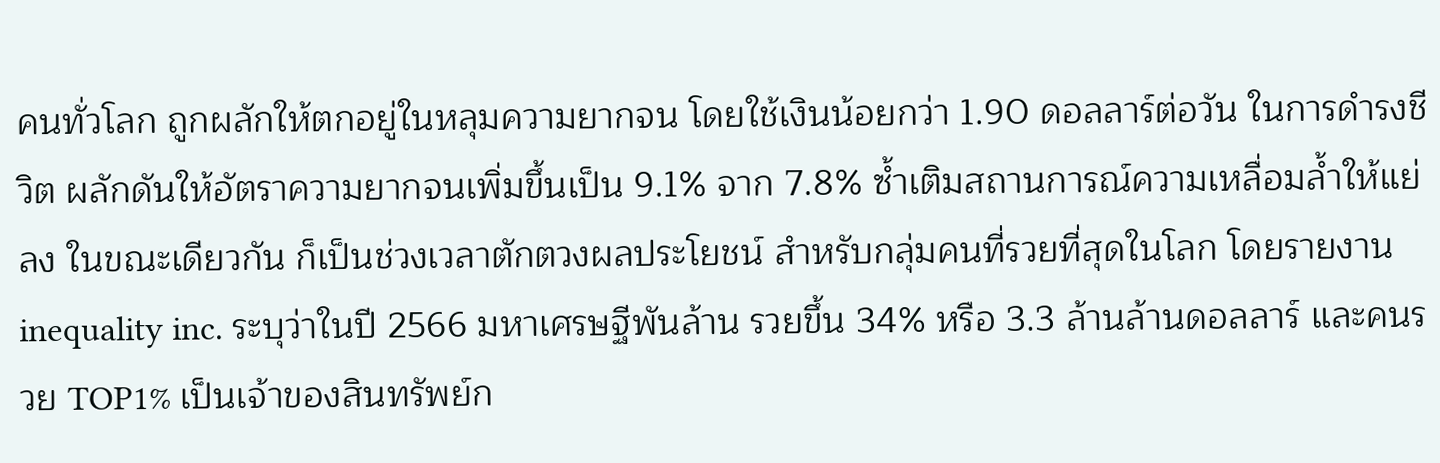คนทั่วโลก ถูกผลักให้ตกอยู่ในหลุมความยากจน โดยใช้เงินน้อยกว่า 1.90 ดอลลาร์ต่อวัน ในการดำรงชีวิต ผลักดันให้อัตราความยากจนเพิ่มขึ้นเป็น 9.1% จาก 7.8% ซ้ำเติมสถานการณ์ความเหลื่อมล้ำให้แย่ลง ในขณะเดียวกัน ก็เป็นช่วงเวลาตักตวงผลประโยชน์ สำหรับกลุ่มคนที่รวยที่สุดในโลก โดยรายงาน inequality inc. ระบุว่าในปี 2566 มหาเศรษฐีพันล้าน รวยขึ้น 34% หรือ 3.3 ล้านล้านดอลลาร์ และคนรวย TOP1% เป็นเจ้าของสินทรัพย์ก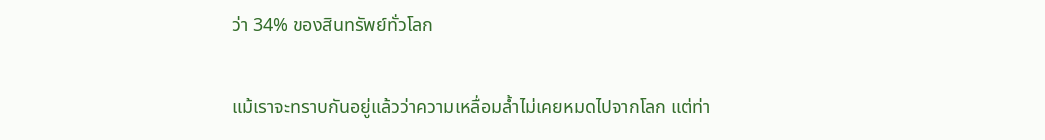ว่า 34% ของสินทรัพย์ทั่วโลก

แม้เราจะทราบกันอยู่แล้วว่าความเหลื่อมล้ำไม่เคยหมดไปจากโลก แต่ท่า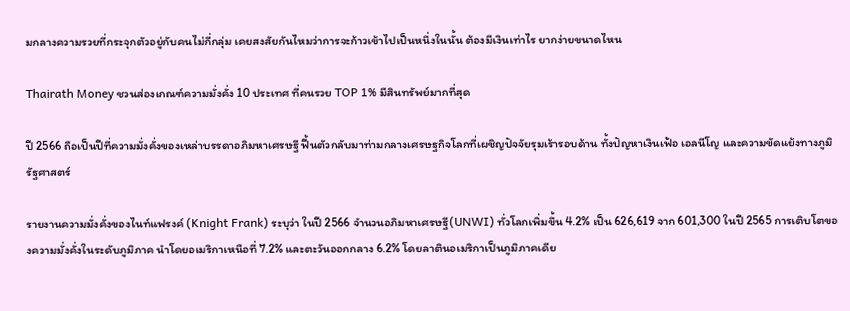มกลางความรวยที่กระจุกตัวอยู่กับคนไม่กี่กลุ่ม เคยสงสัยกันไหมว่าการจะก้าวเข้าไปเป็นหนึ่งในนั้น ต้องมีเงินเท่าไร ยากง่ายขนาดไหน

Thairath Money ชวนส่องเกณฑ์ความมั่งคั่ง 10 ประเทศ ที่คนรวย TOP 1% มีสินทรัพย์มากที่สุด

ปี 2566 ถือเป็นปีที่ความมั่งคั่งของเหล่าบรรดาอภิมหาเศรษฐี ฟื้นตัวกลับมาท่ามกลางเศรษฐกิจโลกที่เผชิญปัจจัยรุมเร้ารอบด้าน ทั้งปัญหาเงินเฟ้อ เอลนีโญ และความขัดแย้งทางภูมิรัฐศาสตร์

รายงานความมั่งคั่งของไนท์แฟรงค์ (Knight Frank) ระบุว่า ในปี 2566 จํานวนอภิมหาเศรษฐี(UNWI) ทั่วโลกเพิ่มขึ้น 4.2% เป็น 626,619 จาก 601,300 ในปี 2565 การเติบโตของความมั่งคั่งในระดับภูมิภาค นําโดยอเมริกาเหนือที่ 7.2% และตะวันออกกลาง 6.2% โดยลาตินอเมริกาเป็นภูมิภาคเดีย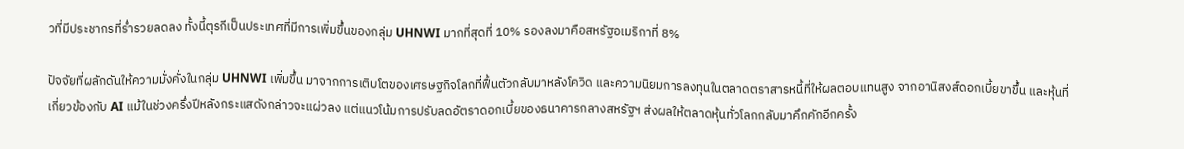วที่มีประชากรที่ร่ำรวยลดลง ทั้งนี้ตุรกีเป็นประเทศที่มีการเพิ่มขึ้นของกลุ่ม UHNWI มากที่สุดที่ 10% รองลงมาคือสหรัฐอเมริกาที่ 8%

ปัจจัยที่ผลักดันให้ความมั่งคั่งในกลุ่ม UHNWI เพิ่มขึ้น มาจากการเติบโตของเศรษฐกิจโลกที่ฟื้นตัวกลับมาหลังโควิด และความนิยมการลงทุนในตลาดตราสารหนี้ที่ให้ผลตอบแทนสูง จากอานิสงส์ดอกเบี้ยขาขึ้น และหุ้นที่เกี่ยวข้องกับ AI แม้ในช่วงครึ่งปีหลังกระแสดังกล่าวจะแผ่วลง แต่แนวโน้มการปรับลดอัตราดอกเบี้ยของธนาคารกลางสหรัฐฯ ส่งผลให้ตลาดหุ้นทั่วโลกกลับมาคึกคักอีกครั้ง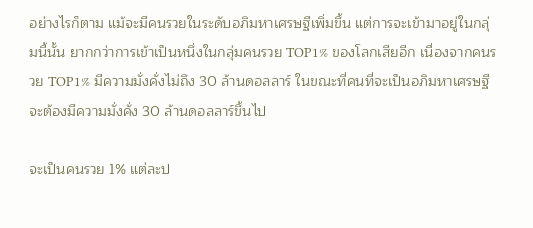อย่างไรก็ตาม แม้จะมีคนรวยในระดับอภิมหาเศรษฐีเพิ่มขึ้น แต่การจะเข้ามาอยู่ในกลุ่มนี้นั้น ยากกว่าการเข้าเป็นหนึ่งในกลุ่มคนรวย TOP1% ของโลกเสียอีก เนื่องจากคนรวย TOP1% มีความมั่งคั่งไม่ถึง 30 ล้านดอลลาร์ ในขณะที่คนที่จะเป็นอภิมหาเศรษฐี จะต้องมีความมั่งคั่ง 30 ล้านดอลลาร์ขึ้นไป

จะเป็นคนรวย 1% แต่ละป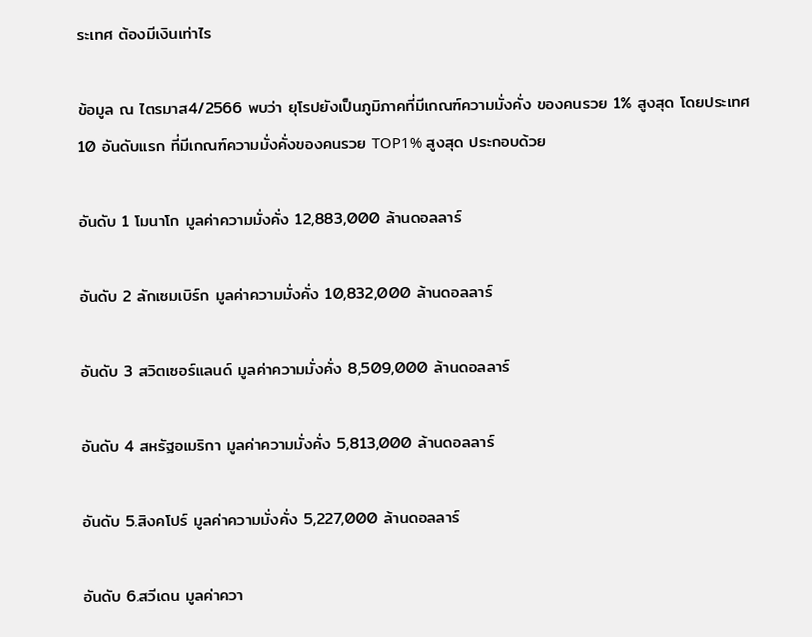ระเทศ ต้องมีเงินเท่าไร

ข้อมูล ณ ไตรมาส4/2566 พบว่า ยุโรปยังเป็นภูมิภาคที่มีเกณฑ์ความมั่งคั่ง ของคนรวย 1% สูงสุด โดยประเทศ 10 อันดับแรก ที่มีเกณฑ์ความมั่งคั่งของคนรวย TOP1% สูงสุด ประกอบด้วย

อันดับ 1 โมนาโก มูลค่าความมั่งคั่ง 12,883,000 ล้านดอลลาร์

อันดับ 2 ลักเซมเบิร์ก มูลค่าความมั่งคั่ง 10,832,000 ล้านดอลลาร์

อันดับ 3 สวิตเซอร์แลนด์ มูลค่าความมั่งคั่ง 8,509,000 ล้านดอลลาร์

อันดับ 4 สหรัฐอเมริกา มูลค่าความมั่งคั่ง 5,813,000 ล้านดอลลาร์

อันดับ 5.สิงคโปร์ มูลค่าความมั่งคั่ง 5,227,000 ล้านดอลลาร์

อันดับ 6.สวีเดน มูลค่าควา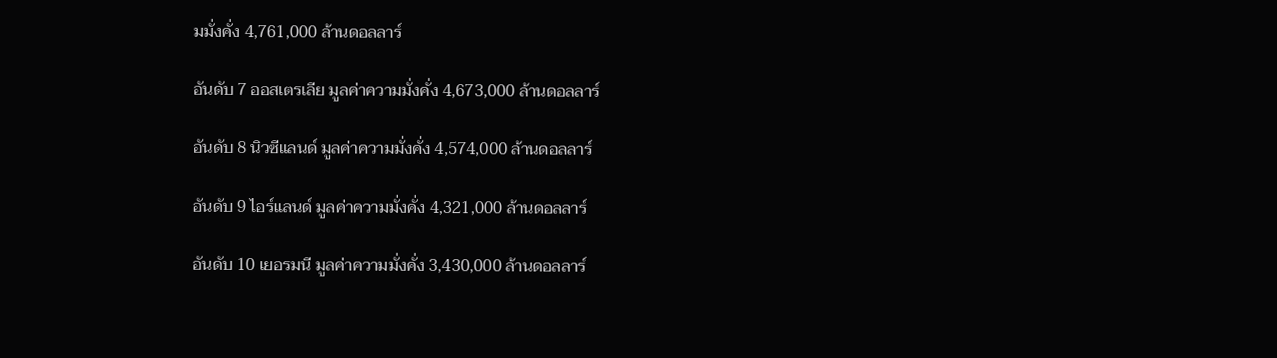มมั่งคั่ง 4,761,000 ล้านดอลลาร์

อันดับ 7 ออสเตรเลีย มูลค่าความมั่งคั่ง 4,673,000 ล้านดอลลาร์

อันดับ 8 นิวซีแลนด์ มูลค่าความมั่งคั่ง 4,574,000 ล้านดอลลาร์

อันดับ 9 ไอร์แลนด์ มูลค่าความมั่งคั่ง 4,321,000 ล้านดอลลาร์

อันดับ 10 เยอรมนี มูลค่าความมั่งคั่ง 3,430,000 ล้านดอลลาร์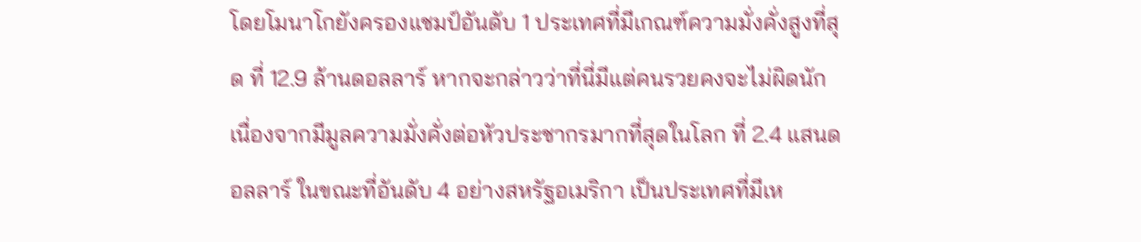โดยโมนาโกยังครองแชมป์อันดับ 1 ประเทศที่มีเกณฑ์ความมั่งคั่งสูงที่สุด ที่ 12.9 ล้านดอลลาร์ หากจะกล่าวว่าที่นี่มีแต่คนรวยคงจะไม่ผิดนัก เนื่องจากมีมูลความมั่งคั่งต่อหัวประชากรมากที่สุดในโลก ที่ 2.4 แสนดอลลาร์ ในขณะที่อันดับ 4 อย่างสหรัฐอเมริกา เป็นประเทศที่มีเห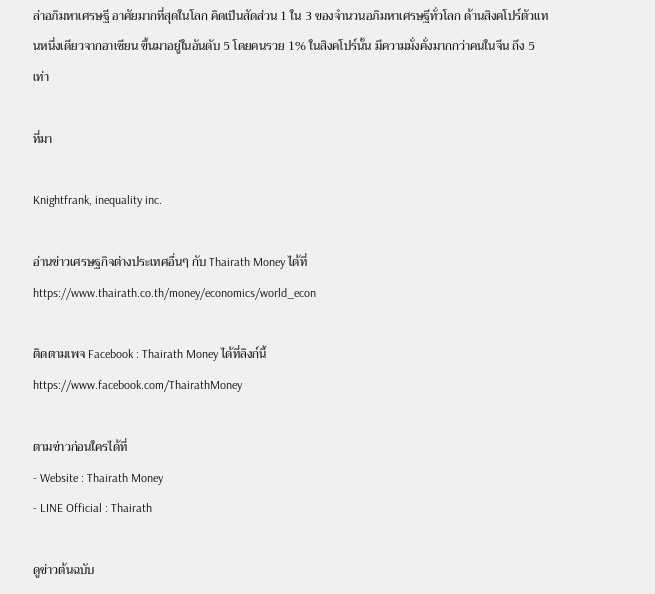ล่าอภิมหาเศรษฐี อาศัยมากที่สุดในโลก คิดเป็นสัดส่วน 1 ใน 3 ของจำนวนอภิมหาเศรษฐีทั่วโลก ด้านสิงคโปร์ตัวแทนหนึ่งเดียวจากอาเซียน ขึ้นมาอยู่ในอันดับ 5 โดยคนรวย 1% ในสิงคโปร์นั้น มีความมั่งคั่งมากกว่าคนในจีน ถึง 5 เท่า

ที่มา

Knightfrank, inequality inc.

อ่านข่าวเศรษฐกิจต่างประเทศอื่นๆ กับ Thairath Money ได้ที่
https://www.thairath.co.th/money/economics/world_econ

ติดตามเพจ Facebook : Thairath Money ได้ที่ลิงก์นี้
https://www.facebook.com/ThairathMoney

ตามข่าวก่อนใครได้ที่
- Website : Thairath Money
- LINE Official : Thairath

ดูข่าวต้นฉบับ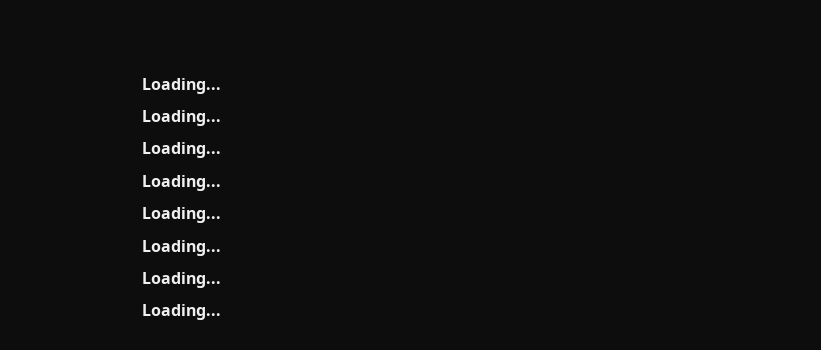Loading...
Loading...
Loading...
Loading...
Loading...
Loading...
Loading...
Loading...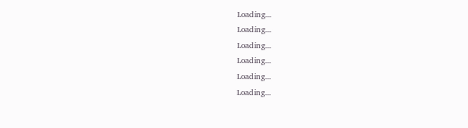Loading...
Loading...
Loading...
Loading...
Loading...
Loading...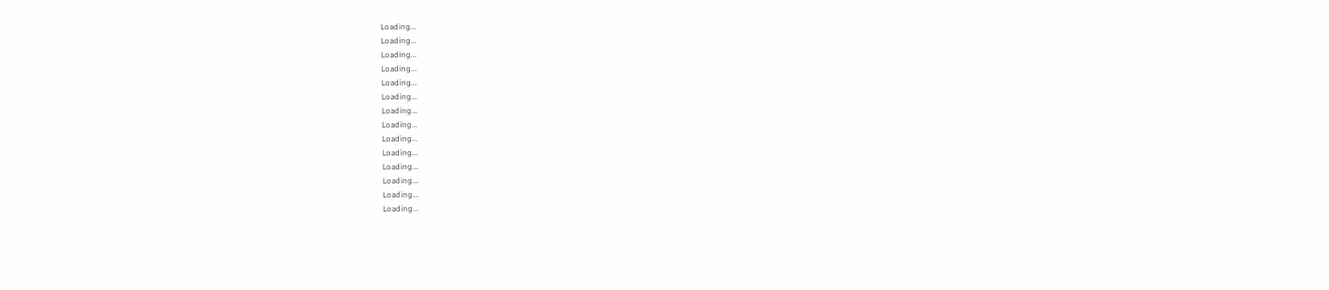Loading...
Loading...
Loading...
Loading...
Loading...
Loading...
Loading...
Loading...
Loading...
Loading...
Loading...
Loading...
Loading...
Loading...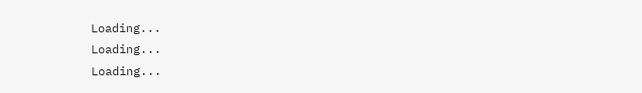Loading...
Loading...
Loading...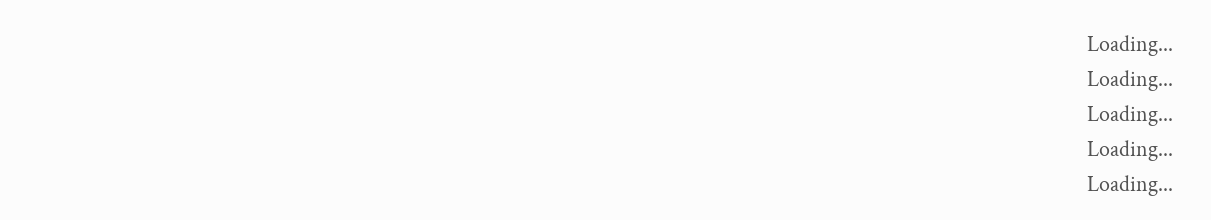Loading...
Loading...
Loading...
Loading...
Loading...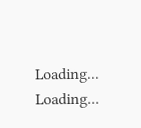Loading...
Loading...